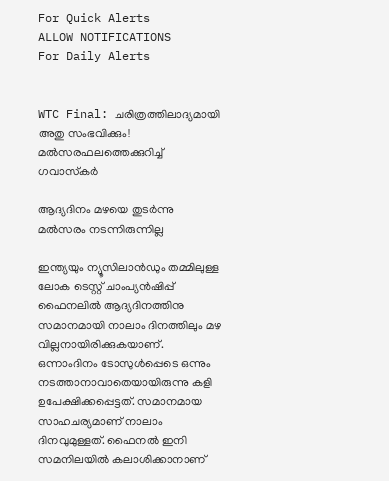For Quick Alerts
ALLOW NOTIFICATIONS
For Daily Alerts


WTC Final: ചരിത്രത്തിലാദ്യമായി അതു സംഭവിക്കും! മല്‍സരഫലത്തെക്കുറിച്ച് ഗവാസ്‌കര്‍

ആദ്യദിനം മഴയെ തുടര്‍ന്നു മല്‍സരം നടന്നിരുന്നില്ല

ഇന്ത്യയും ന്യൂസിലാന്‍ഡും തമ്മിലുള്ള ലോക ടെസ്റ്റ് ചാംപ്യന്‍ഷിപ്പ് ഫൈനലില്‍ ആദ്യദിനത്തിനു സമാനമായി നാലാം ദിനത്തിലും മഴ വില്ലനായിരിക്കുകയാണ്. ഒന്നാംദിനം ടോസുള്‍പ്പെടെ ഒന്നും നടത്താനാവാതെയായിരുന്നു കളി ഉപേക്ഷിക്കപ്പെട്ടത്. സമാനമായ സാഹചര്യമാണ് നാലാം ദിനവുമുള്ളത്. ഫൈനല്‍ ഇനി സമനിലയില്‍ കലാശിക്കാനാണ്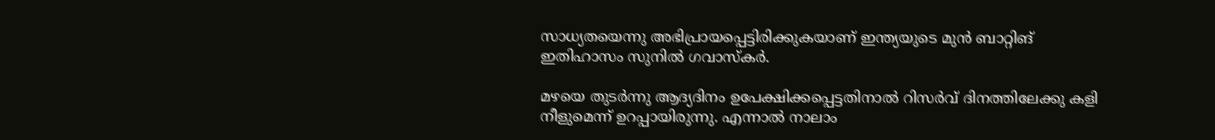സാധ്യതയെന്നു അഭിപ്രായപ്പെട്ടിരിക്കുകയാണ് ഇന്ത്യയുടെ മുന്‍ ബാറ്റിങ് ഇതിഹാസം സുനില്‍ ഗവാസ്‌കര്‍.

മഴയെ തുടര്‍ന്നു ആദ്യദിനം ഉപേക്ഷിക്കപ്പെട്ടതിനാല്‍ റിസര്‍വ് ദിനത്തിലേക്കു കളി നീളുമെന്ന് ഉറപ്പായിരുന്നു. എന്നാല്‍ നാലാം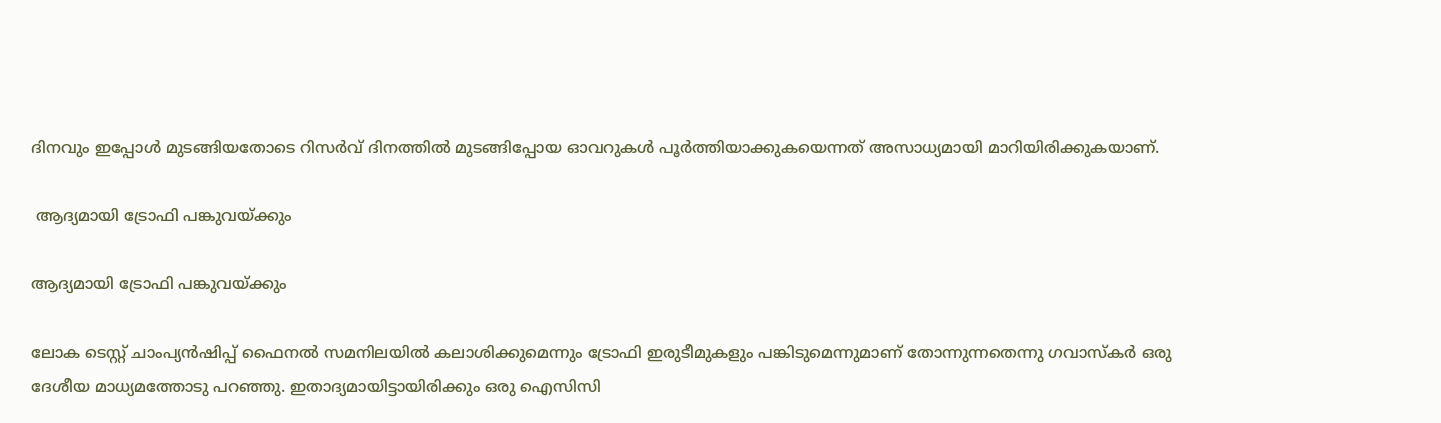ദിനവും ഇപ്പോള്‍ മുടങ്ങിയതോടെ റിസര്‍വ് ദിനത്തില്‍ മുടങ്ങിപ്പോയ ഓവറുകള്‍ പൂര്‍ത്തിയാക്കുകയെന്നത് അസാധ്യമായി മാറിയിരിക്കുകയാണ്.

 ആദ്യമായി ട്രോഫി പങ്കുവയ്ക്കും

ആദ്യമായി ട്രോഫി പങ്കുവയ്ക്കും

ലോക ടെസ്റ്റ് ചാംപ്യന്‍ഷിപ്പ് ഫൈനല്‍ സമനിലയില്‍ കലാശിക്കുമെന്നും ട്രോഫി ഇരുടീമുകളും പങ്കിടുമെന്നുമാണ് തോന്നുന്നതെന്നു ഗവാസ്‌കര്‍ ഒരു ദേശീയ മാധ്യമത്തോടു പറഞ്ഞു. ഇതാദ്യമായിട്ടായിരിക്കും ഒരു ഐസിസി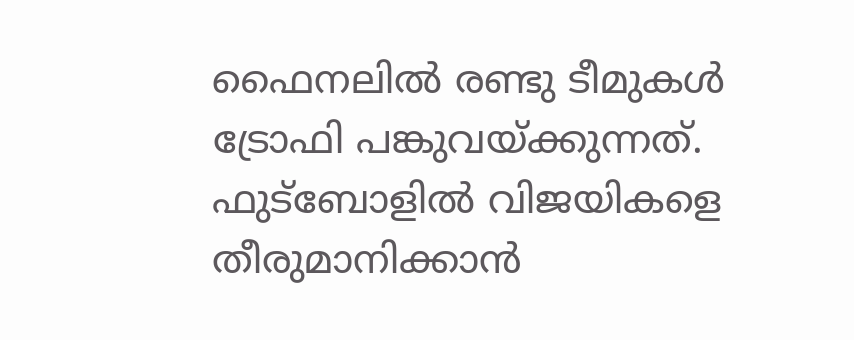ഫൈനലില്‍ രണ്ടു ടീമുകള്‍ ട്രോഫി പങ്കുവയ്ക്കുന്നത്. ഫുട്‌ബോളില്‍ വിജയികളെ തീരുമാനിക്കാന്‍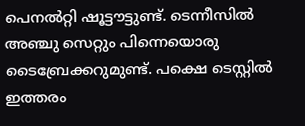പെനല്‍റ്റി ഷൂട്ടൗട്ടുണ്ട്. ടെന്നീസില്‍ അഞ്ചു സെറ്റും പിന്നെയൊരു ടൈബ്രേക്കറുമുണ്ട്. പക്ഷെ ടെസ്റ്റില്‍ ഇത്തരം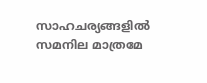സാഹചര്യങ്ങളില്‍ സമനില മാത്രമേ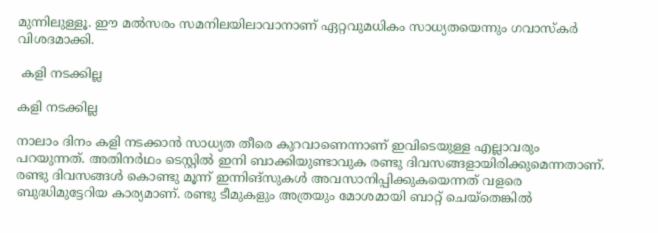മുന്നിലുള്ളൂ. ഈ മല്‍സരം സമനിലയിലാവാനാണ് ഏറ്റവുമധികം സാധ്യതയെന്നും ഗവാസ്‌കര്‍ വിശദമാക്കി.

 കളി നടക്കില്ല

കളി നടക്കില്ല

നാലാം ദിനം കളി നടക്കാന്‍ സാധ്യത തീരെ കുറവാണെന്നാണ് ഇവിടെയുള്ള എല്ലാവരും പറയുന്നത്. അതിനര്‍ഥം ടെസ്റ്റില്‍ ഇനി ബാക്കിയുണ്ടാവുക രണ്ടു ദിവസങ്ങളായിരിക്കുമെന്നതാണ്. രണ്ടു ദിവസങ്ങള്‍ കൊണ്ടു മൂന്ന് ഇന്നിങ്‌സുകള്‍ അവസാനിപ്പിക്കുകയെന്നത് വളരെ ബുദ്ധിമുട്ടേറിയ കാര്യമാണ്. രണ്ടു ടീമുകളും അത്രയും മോശമായി ബാറ്റ് ചെയ്‌തെങ്കില്‍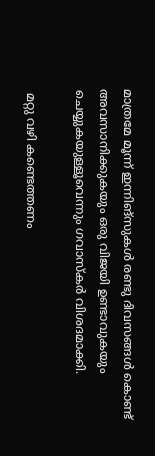മാത്രമേ മൂന്ന് ഇന്നിങ്‌സുകള്‍ രണ്ടു ദിവസങ്ങള്‍ കൊണ്ട് അവസാനിക്കുകയും ഒരു വിജയി ഉണ്ടാവുകയും ചെയ്യുകയുള്ളൂവെന്നും ഗവാസ്‌കര്‍ വിശദമാക്കി.

 മറ്റു വഴി കണ്ടെത്തണം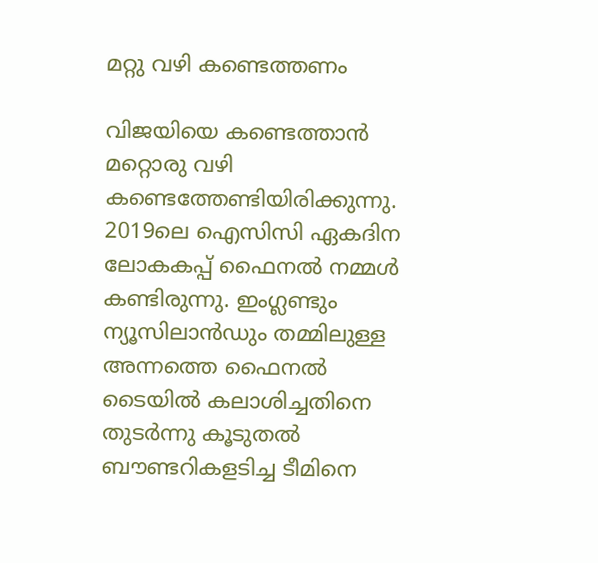മറ്റു വഴി കണ്ടെത്തണം

വിജയിയെ കണ്ടെത്താന്‍ മറ്റൊരു വഴി കണ്ടെത്തേണ്ടിയിരിക്കുന്നു. 2019ലെ ഐസിസി ഏകദിന ലോകകപ്പ് ഫൈനല്‍ നമ്മള്‍ കണ്ടിരുന്നു. ഇംഗ്ലണ്ടും ന്യൂസിലാന്‍ഡും തമ്മിലുള്ള അന്നത്തെ ഫൈനല്‍ ടൈയില്‍ കലാശിച്ചതിനെ തുടര്‍ന്നു കൂടുതല്‍ ബൗണ്ടറികളടിച്ച ടീമിനെ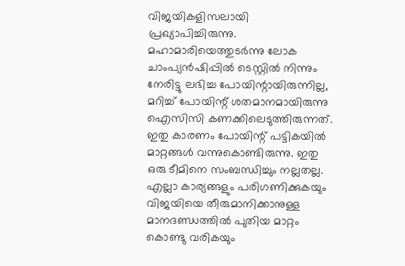വിജയികളിസലായി പ്രഖ്യാപിച്ചിരുന്നു.
മഹാമാരിയെത്തുടര്‍ന്നു ലോക ചാംപ്യന്‍ഷിപ്പില്‍ ടെസ്റ്റില്‍ നിന്നും നേരിട്ടു ലഭിച്ച പോയിന്റായിരുന്നില്ല, മറിച്ച് പോയിന്റ് ശതമാനമായിരുന്നു ഐസിസി കണക്കിലെടുത്തിരുന്നത്. ഇതു കാരണം പോയിന്റ് പട്ടികയില്‍ മാറ്റങ്ങള്‍ വന്നുകൊണ്ടിരുന്നു. ഇതു ഒരു ടീമിനെ സംബന്ധിച്ചും നല്ലതല്ല. എല്ലാ കാര്യങ്ങളും പരിഗണിക്കുകയും വിജയിയെ തീരുമാനിക്കാനുള്ള മാനദണ്ഡത്തില്‍ പുതിയ മാറ്റം കൊണ്ടു വരികയും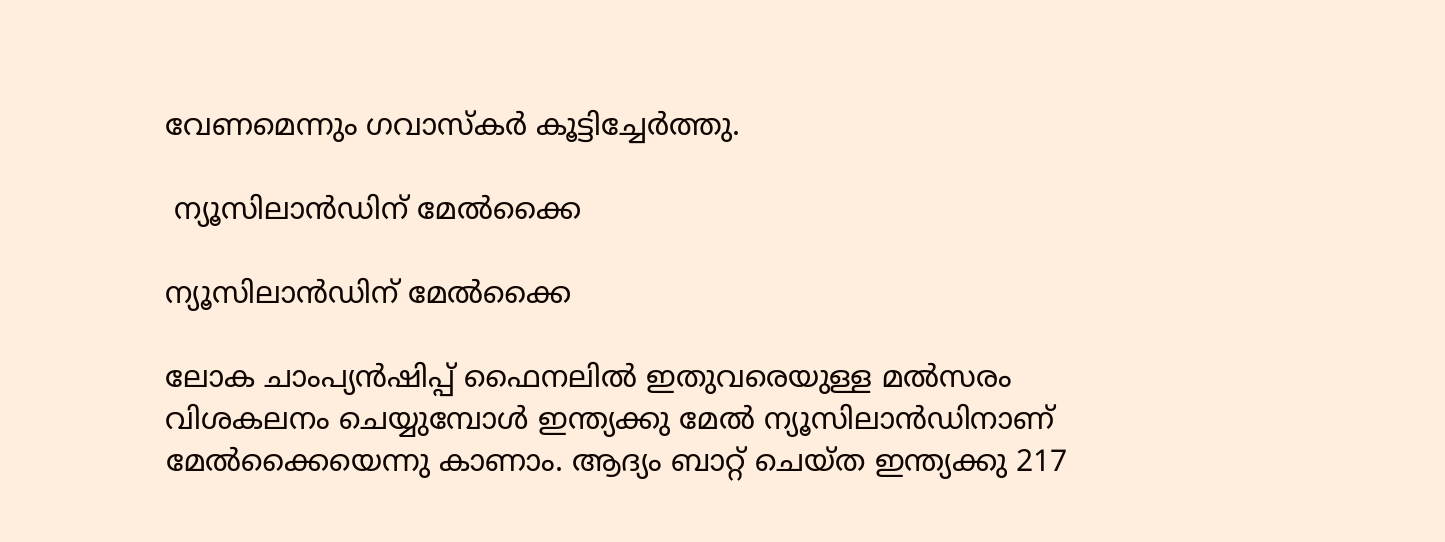വേണമെന്നും ഗവാസ്‌കര്‍ കൂട്ടിച്ചേര്‍ത്തു.

 ന്യൂസിലാന്‍ഡിന് മേല്‍ക്കൈ

ന്യൂസിലാന്‍ഡിന് മേല്‍ക്കൈ

ലോക ചാംപ്യന്‍ഷിപ്പ് ഫൈനലില്‍ ഇതുവരെയുള്ള മല്‍സരം വിശകലനം ചെയ്യുമ്പോള്‍ ഇന്ത്യക്കു മേല്‍ ന്യൂസിലാന്‍ഡിനാണ് മേല്‍ക്കൈയെന്നു കാണാം. ആദ്യം ബാറ്റ് ചെയ്ത ഇന്ത്യക്കു 217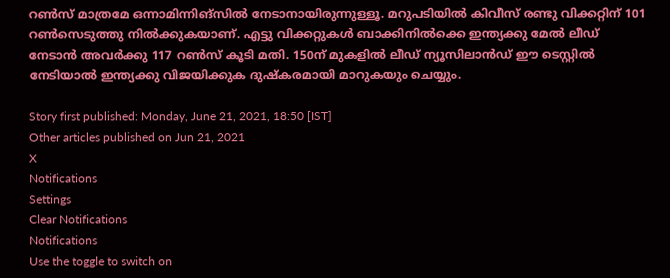റണ്‍സ് മാത്രമേ ഒന്നാമിന്നിങ്‌സില്‍ നേടാനായിരുന്നുള്ളൂ. മറുപടിയില്‍ കിവീസ് രണ്ടു വിക്കറ്റിന് 101 റണ്‍സെടുത്തു നില്‍ക്കുകയാണ്. എട്ടു വിക്കറ്റുകള്‍ ബാക്കിനില്‍ക്കെ ഇന്ത്യക്കു മേല്‍ ലീഡ് നേടാന്‍ അവര്‍ക്കു 117 റണ്‍സ് കൂടി മതി. 150ന് മുകളില്‍ ലീഡ് ന്യൂസിലാന്‍ഡ് ഈ ടെസ്റ്റില്‍ നേടിയാല്‍ ഇന്ത്യക്കു വിജയിക്കുക ദുഷ്‌കരമായി മാറുകയും ചെയ്യും.

Story first published: Monday, June 21, 2021, 18:50 [IST]
Other articles published on Jun 21, 2021
X
Notifications
Settings
Clear Notifications
Notifications
Use the toggle to switch on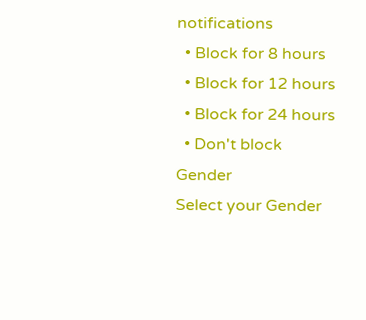notifications
  • Block for 8 hours
  • Block for 12 hours
  • Block for 24 hours
  • Don't block
Gender
Select your Gender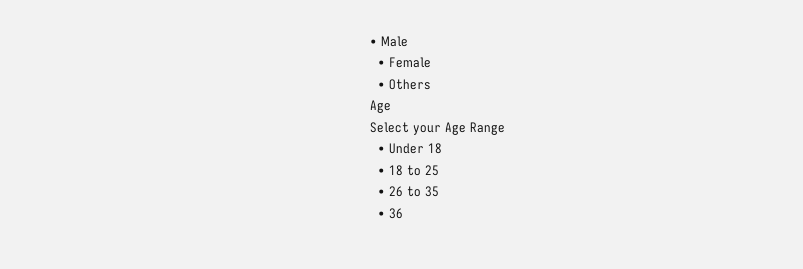• Male
  • Female
  • Others
Age
Select your Age Range
  • Under 18
  • 18 to 25
  • 26 to 35
  • 36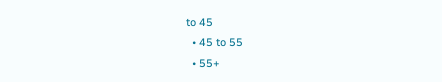to 45
  • 45 to 55
  • 55+